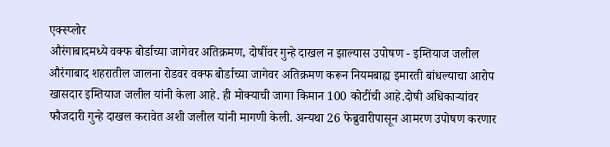एक्स्प्लोर
औरंगाबादमध्ये वक्फ बोर्डाच्या जागेवर अतिक्रमण, दोषींवर गुन्हे दाखल न झाल्यास उपोषण - इम्तियाज जलील
औरंगाबाद शहरातील जालना रोडवर वक्फ बोर्डाच्या जागेवर अतिक्रमण करून नियमबाह्य इमारती बांधल्याचा आरोप खासदार इम्तियाज जलील यांनी केला आहे. ही मोक्याची जागा किमान 100 कोटींची आहे.दोषी अधिकाऱ्यांवर फौजदारी गुन्हे दाखल करावेत अशी जलील यांनी मागणी केली. अन्यथा 26 फेब्रुवारीपासून आमरण उपोषण करणार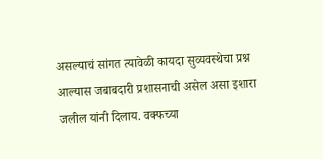असल्याचं सांगत त्यावेळी कायदा सुव्यवस्थेचा प्रश्न आल्यास जबाबदारी प्रशासनाची असेल असा इशारा जलील यांनी दिलाय. वक्फच्या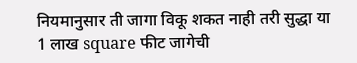नियमानुसार ती जागा विकू शकत नाही तरी सुद्धा या 1 लाख square फीट जागेची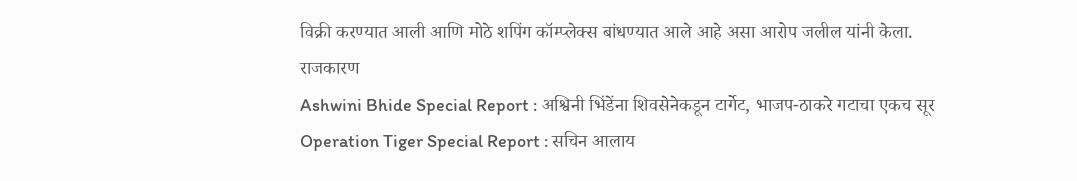विक्री करण्यात आली आणि मोठे शपिंग कॉम्प्लेक्स बांधण्यात आले आहे असा आरोप जलील यांनी केला.
राजकारण
Ashwini Bhide Special Report : अश्विनी भिंडेंना शिवसेनेकडून टार्गेट, भाजप-ठाकरे गटाचा एकच सूर
Operation Tiger Special Report : सचिन आलाय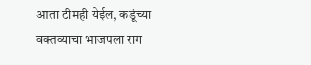आता टीमही येईल, कडूंच्या वक्तव्याचा भाजपला राग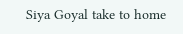Siya Goyal take to home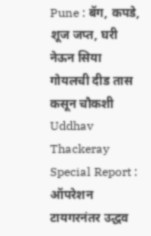Pune : बॅग, कपडे, शूज जप्त, घरी नेऊन सिया गोयलची दीड तास कसून चौकशी
Uddhav Thackeray Special Report : ऑपरेशन टायगरनंतर उद्धव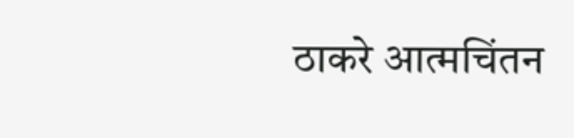ठाकरे आत्मचिंतन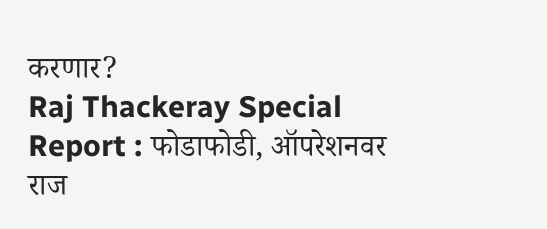करणार?
Raj Thackeray Special Report : फोडाफोडी, ऑपरेशनवर राज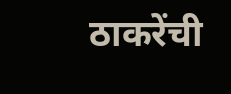ठाकरेंची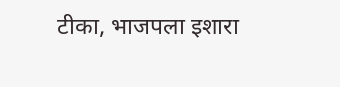टीका, भाजपला इशारा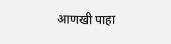आणखी पाहा